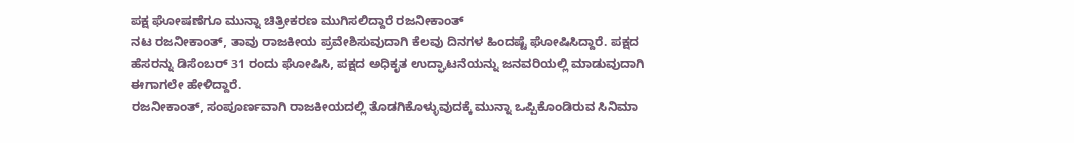ಪಕ್ಷ ಘೋಷಣೆಗೂ ಮುನ್ನಾ ಚಿತ್ರೀಕರಣ ಮುಗಿಸಲಿದ್ದಾರೆ ರಜನೀಕಾಂತ್
ನಟ ರಜನೀಕಾಂತ್, ತಾವು ರಾಜಕೀಯ ಪ್ರವೇಶಿಸುವುದಾಗಿ ಕೆಲವು ದಿನಗಳ ಹಿಂದಷ್ಟೆ ಘೋಷಿಸಿದ್ದಾರೆ. ಪಕ್ಷದ ಹೆಸರನ್ನು ಡಿಸೆಂಬರ್ 31 ರಂದು ಘೋಷಿಸಿ, ಪಕ್ಷದ ಅಧಿಕೃತ ಉದ್ಘಾಟನೆಯನ್ನು ಜನವರಿಯಲ್ಲಿ ಮಾಡುವುದಾಗಿ ಈಗಾಗಲೇ ಹೇಳಿದ್ದಾರೆ.
ರಜನೀಕಾಂತ್, ಸಂಪೂರ್ಣವಾಗಿ ರಾಜಕೀಯದಲ್ಲಿ ತೊಡಗಿಕೊಳ್ಳುವುದಕ್ಕೆ ಮುನ್ನಾ ಒಪ್ಪಿಕೊಂಡಿರುವ ಸಿನಿಮಾ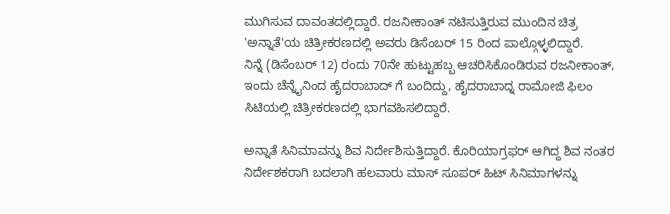ಮುಗಿಸುವ ದಾವಂತದಲ್ಲಿದ್ದಾರೆ. ರಜನೀಕಾಂತ್ ನಟಿಸುತ್ತಿರುವ ಮುಂದಿನ ಚಿತ್ರ 'ಅನ್ನಾತೆ'ಯ ಚಿತ್ರೀಕರಣದಲ್ಲಿ ಅವರು ಡಿಸೆಂಬರ್ 15 ರಿಂದ ಪಾಲ್ಗೊಳ್ಳಲಿದ್ದಾರೆ.
ನಿನ್ನೆ (ಡಿಸೆಂಬರ್ 12) ರಂದು 70ನೇ ಹುಟ್ಟುಹಬ್ಬ ಆಚರಿಸಿಕೊಂಡಿರುವ ರಜನೀಕಾಂತ್, ಇಂದು ಚೆನ್ನೈನಿಂದ ಹೈದರಾಬಾದ್ ಗೆ ಬಂದಿದ್ದು, ಹೈದರಾಬಾದ್ನ ರಾಮೋಜಿ ಫಿಲಂ ಸಿಟಿಯಲ್ಲಿ ಚಿತ್ರೀಕರಣದಲ್ಲಿ ಭಾಗವಹಿಸಲಿದ್ದಾರೆ.

ಅನ್ನಾತೆ ಸಿನಿಮಾವನ್ನು ಶಿವ ನಿರ್ದೇಶಿಸುತ್ತಿದ್ದಾರೆ. ಕೊರಿಯಾಗ್ರಫರ್ ಆಗಿದ್ದ ಶಿವ ನಂತರ ನಿರ್ದೇಶಕರಾಗಿ ಬದಲಾಗಿ ಹಲವಾರು ಮಾಸ್ ಸೂಪರ್ ಹಿಟ್ ಸಿನಿಮಾಗಳನ್ನು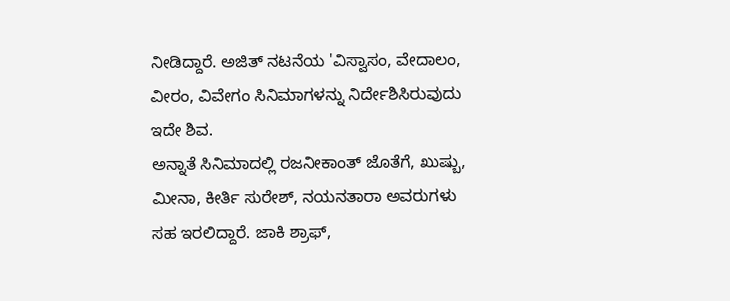ನೀಡಿದ್ದಾರೆ. ಅಜಿತ್ ನಟನೆಯ 'ವಿಸ್ವಾಸಂ, ವೇದಾಲಂ, ವೀರಂ, ವಿವೇಗಂ ಸಿನಿಮಾಗಳನ್ನು ನಿರ್ದೇಶಿಸಿರುವುದು ಇದೇ ಶಿವ.
ಅನ್ನಾತೆ ಸಿನಿಮಾದಲ್ಲಿ ರಜನೀಕಾಂತ್ ಜೊತೆಗೆ, ಖುಷ್ಬು, ಮೀನಾ, ಕೀರ್ತಿ ಸುರೇಶ್, ನಯನತಾರಾ ಅವರುಗಳು ಸಹ ಇರಲಿದ್ದಾರೆ. ಜಾಕಿ ಶ್ರಾಫ್,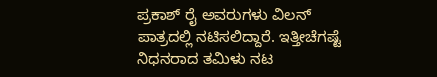ಪ್ರಕಾಶ್ ರೈ ಅವರುಗಳು ವಿಲನ್ ಪಾತ್ರದಲ್ಲಿ ನಟಿಸಲಿದ್ದಾರೆ. ಇತ್ತೀಚೆಗಷ್ಟೆ ನಿಧನರಾದ ತಮಿಳು ನಟ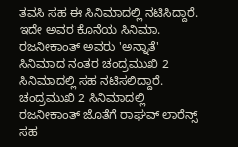ತವಸಿ ಸಹ ಈ ಸಿನಿಮಾದಲ್ಲಿ ನಟಿಸಿದ್ದಾರೆ. ಇದೇ ಅವರ ಕೊನೆಯ ಸಿನಿಮಾ.
ರಜನೀಕಾಂತ್ ಅವರು 'ಅನ್ನಾತೆ' ಸಿನಿಮಾದ ನಂತರ ಚಂದ್ರಮುಖಿ 2 ಸಿನಿಮಾದಲ್ಲಿ ಸಹ ನಟಿಸಲಿದ್ದಾರೆ. ಚಂದ್ರಮುಖಿ 2 ಸಿನಿಮಾದಲ್ಲಿ ರಜನೀಕಾಂತ್ ಜೊತೆಗೆ ರಾಘವ್ ಲಾರೆನ್ಸ್ ಸಹ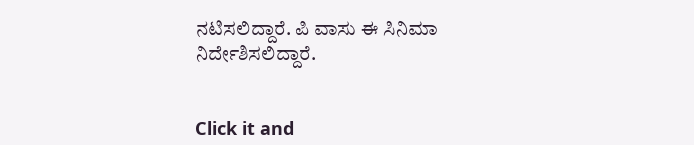ನಟಿಸಲಿದ್ದಾರೆ. ಪಿ ವಾಸು ಈ ಸಿನಿಮಾ ನಿರ್ದೇಶಿಸಲಿದ್ದಾರೆ.


Click it and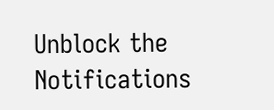Unblock the Notifications